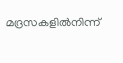മദ്രസകളിൽനിന്ന്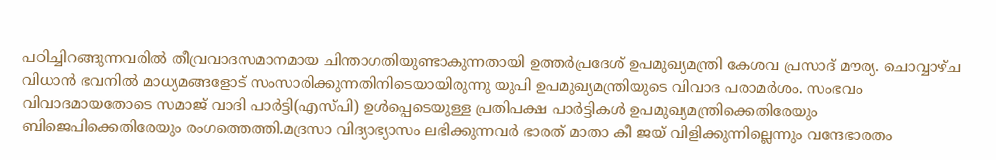പഠിച്ചിറങ്ങുന്നവരിൽ തീവ്രവാദസമാനമായ ചിന്താഗതിയുണ്ടാകുന്നതായി ഉത്തർപ്രദേശ് ഉപമുഖ്യമന്ത്രി കേശവ പ്രസാദ് മൗര്യ. ചൊവ്വാഴ്ച വിധാൻ ഭവനിൽ മാധ്യമങ്ങളോട് സംസാരിക്കുന്നതിനിടെയായിരുന്നു യുപി ഉപമുഖ്യമന്ത്രിയുടെ വിവാദ പരാമർശം. സംഭവം വിവാദമായതോടെ സമാജ് വാദി പാർട്ടി(എസ്പി) ഉൾപ്പെടെയുള്ള പ്രതിപക്ഷ പാർട്ടികൾ ഉപമുഖ്യമന്ത്രിക്കെതിരേയും ബിജെപിക്കെതിരേയും രംഗത്തെത്തി.മദ്രസാ വിദ്യാഭ്യാസം ലഭിക്കുന്നവർ ഭാരത് മാതാ കീ ജയ് വിളിക്കുന്നില്ലെന്നും വന്ദേഭാരതം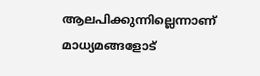ആലപിക്കുന്നില്ലെന്നാണ് മാധ്യമങ്ങളോട്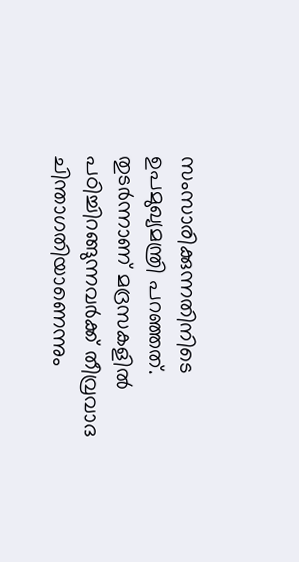സംസാരിക്കുന്നതിനിടെ ഉപമുഖ്യമന്ത്രി പറഞ്ഞത്. തുടർന്നാണ് മദ്രസകളിൽ പഠിച്ചിറങ്ങുന്നവർക്ക് തീവ്രവാദ ചിന്താഗതിയാണെന്നും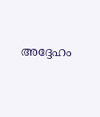അദ്ദേഹം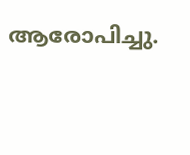ആരോപിച്ചു.